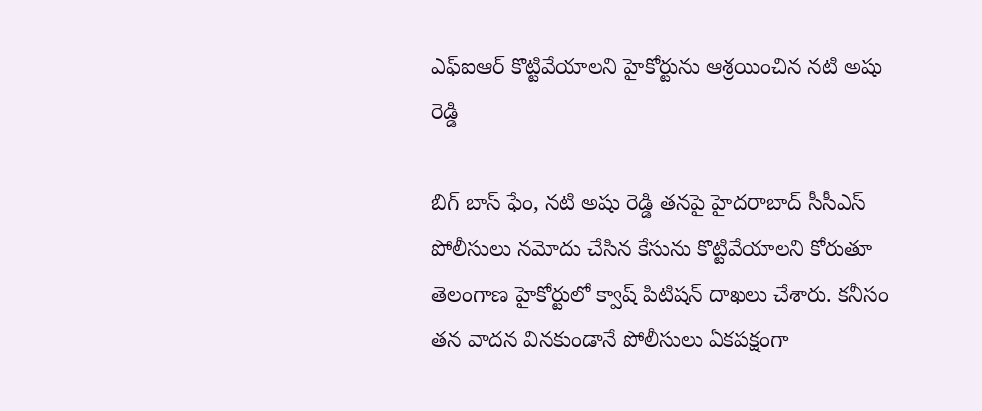ఎఫ్ఐఆర్ కొట్టివేయాలని హైకోర్టును ఆశ్రయించిన నటి అషు రెడ్డి

బిగ్ బాస్ ఫేం, నటి అషు రెడ్డి తనపై హైదరాబాద్ సీసీఎస్ పోలీసులు నమోదు చేసిన కేసును కొట్టివేయాలని కోరుతూ తెలంగాణ హైకోర్టులో క్వాష్ పిటిషన్ దాఖలు చేశారు. కనీసం తన వాదన వినకుండానే పోలీసులు ఏకపక్షంగా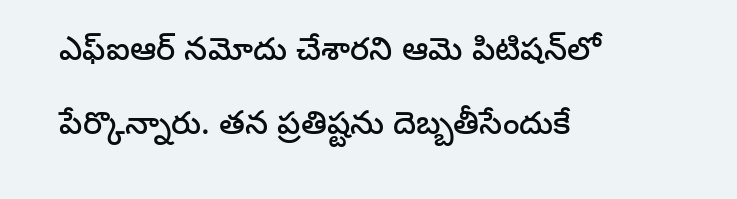ఎఫ్ఐఆర్ నమోదు చేశారని ఆమె పిటిషన్‌లో పేర్కొన్నారు. తన ప్రతిష్టను దెబ్బతీసేందుకే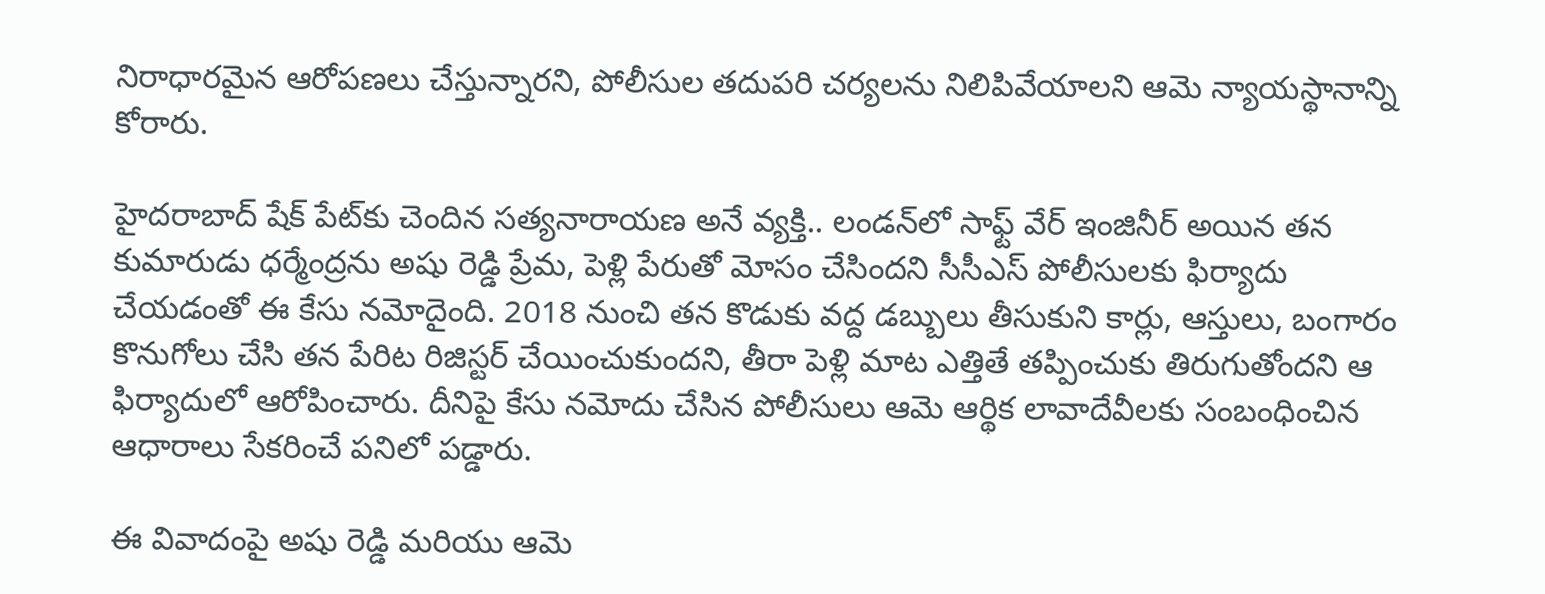నిరాధారమైన ఆరోపణలు చేస్తున్నారని, పోలీసుల తదుపరి చర్యలను నిలిపివేయాలని ఆమె న్యాయస్థానాన్ని కోరారు.

హైదరాబాద్ షేక్ పేట్‌కు చెందిన సత్యనారాయణ అనే వ్యక్తి.. లండన్‌లో సాఫ్ట్ వేర్ ఇంజినీర్ అయిన తన కుమారుడు ధర్మేంద్రను అషు రెడ్డి ప్రేమ, పెళ్లి పేరుతో మోసం చేసిందని సీసీఎస్ పోలీసులకు ఫిర్యాదు చేయడంతో ఈ కేసు నమోదైంది. 2018 నుంచి తన కొడుకు వద్ద డబ్బులు తీసుకుని కార్లు, ఆస్తులు, బంగారం కొనుగోలు చేసి తన పేరిట రిజిస్టర్ చేయించుకుందని, తీరా పెళ్లి మాట ఎత్తితే తప్పించుకు తిరుగుతోందని ఆ ఫిర్యాదులో ఆరోపించారు. దీనిపై కేసు నమోదు చేసిన పోలీసులు ఆమె ఆర్థిక లావాదేవీలకు సంబంధించిన ఆధారాలు సేకరించే పనిలో పడ్డారు.

ఈ వివాదంపై అషు రెడ్డి మరియు ఆమె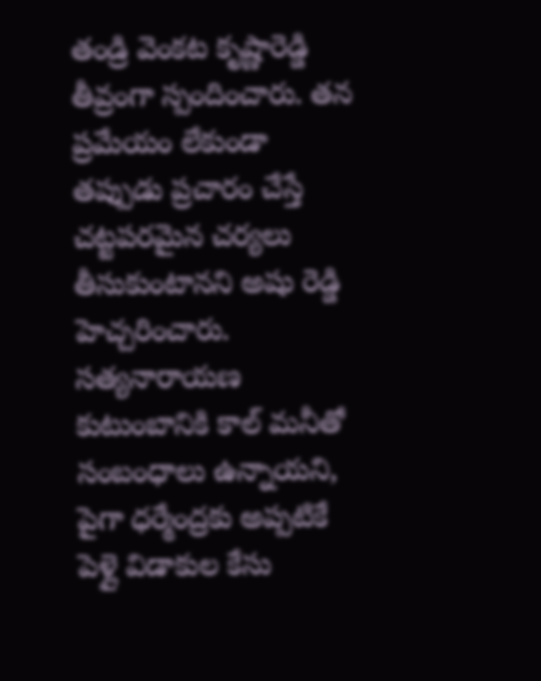తండ్రి వెంకట కృష్ణారెడ్డి తీవ్రంగా స్పందించారు. తన ప్రమేయం లేకుండా తప్పుడు ప్రచారం చేస్తే చట్టపరమైన చర్యలు తీసుకుంటానని అషు రెడ్డి హెచ్చరించారు. సత్యనారాయణ కుటుంబానికి కాల్ మనీతో సంబంధాలు ఉన్నాయని, పైగా ధర్మేంద్రకు అప్పటికే పెళ్లై విడాకుల కేసు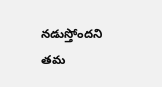నడుస్తోందని తమ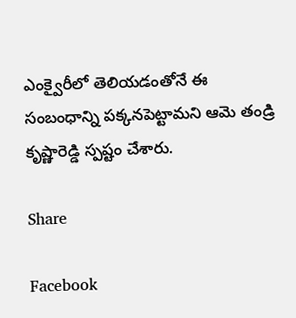ఎంక్వైరీలో తెలియడంతోనే ఈ సంబంధాన్ని పక్కనపెట్టామని ఆమె తండ్రి కృష్ణారెడ్డి స్పష్టం చేశారు.

Share

Facebook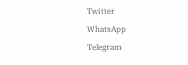Twitter
WhatsApp
Telegram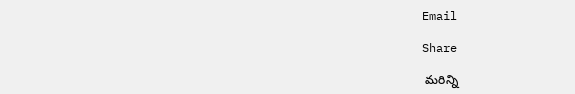Email

Share

 మరిన్ని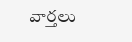వార్తలు